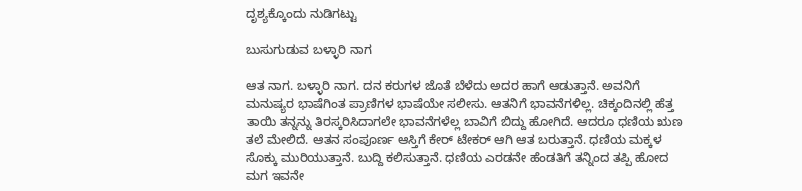ದೃಶ್ಯಕ್ಕೊಂದು ನುಡಿಗಟ್ಟು

ಬುಸುಗುಡುವ ಬಳ್ಳಾರಿ ನಾಗ

ಆತ ನಾಗ. ಬಳ್ಳಾರಿ ನಾಗ. ದನ ಕರುಗಳ ಜೊತೆ ಬೆಳೆದು ಅದರ ಹಾಗೆ ಆಡುತ್ತಾನೆ. ಅವನಿಗೆ ಮನುಷ್ಯರ ಭಾಷೆಗಿಂತ ಪ್ರಾಣಿಗಳ ಭಾಷೆಯೇ ಸಲೀಸು. ಆತನಿಗೆ ಭಾವನೆಗಳಿಲ್ಲ. ಚಿಕ್ಕಂದಿನಲ್ಲಿ ಹೆತ್ತ ತಾಯಿ ತನ್ನನ್ನು ತಿರಸ್ಕರಿಸಿದಾಗಲೇ ಭಾವನೆಗಳೆಲ್ಲ ಬಾವಿಗೆ ಬಿದ್ದು ಹೋಗಿದೆ. ಆದರೂ ಧಣಿಯ ಋಣ ತಲೆ ಮೇಲಿದೆ. ಆತನ ಸಂಪೂರ್ಣ ಆಸ್ತಿಗೆ ಕೇರ್ ಟೇಕರ್ ಆಗಿ ಆತ ಬರುತ್ತಾನೆ. ಧಣಿಯ ಮಕ್ಕಳ ಸೊಕ್ಕು ಮುರಿಯುತ್ತಾನೆ. ಬುದ್ದಿ ಕಲಿಸುತ್ತಾನೆ. ಧಣಿಯ ಎರಡನೇ ಹೆಂಡತಿಗೆ ತನ್ನಿಂದ ತಪ್ಪಿ ಹೋದ ಮಗ ಇವನೇ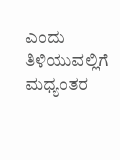ಎಂದು ತಿಳಿಯುವಲ್ಲಿಗೆ ಮಧ್ಯಂತರ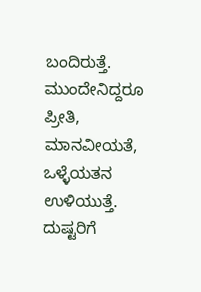ಬಂದಿರುತ್ತೆ. ಮುಂದೇನಿದ್ದರೂ ಪ್ರೀತಿ, ಮಾನವೀಯತೆ, ಒಳ್ಳೆಯತನ ಉಳಿಯುತ್ತೆ. ದುಷ್ಟರಿಗೆ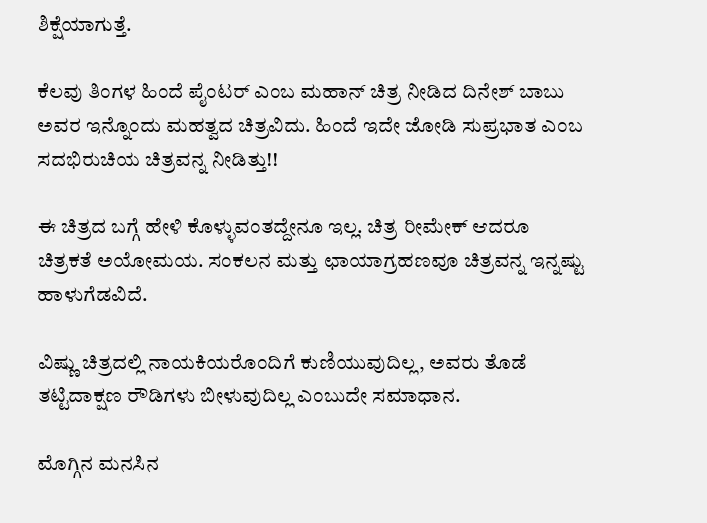ಶಿಕ್ಷೆಯಾಗುತ್ತೆ.

ಕೆಲವು ತಿಂಗಳ ಹಿಂದೆ ಪೈಂಟರ್ ಎಂಬ ಮಹಾನ್ ಚಿತ್ರ ನೀಡಿದ ದಿನೇಶ್ ಬಾಬು ಅವರ ಇನ್ನೊಂದು ಮಹತ್ವದ ಚಿತ್ರವಿದು. ಹಿಂದೆ ಇದೇ ಜೋಡಿ ಸುಪ್ರಭಾತ ಎಂಬ ಸದಭಿರುಚಿಯ ಚಿತ್ರವನ್ನ ನೀಡಿತ್ತು!!

ಈ ಚಿತ್ರದ ಬಗ್ಗೆ ಹೇಳಿ ಕೊಳ್ಳುವಂತದ್ದೇನೂ ಇಲ್ಲ. ಚಿತ್ರ ರೀಮೇಕ್ ಆದರೂ ಚಿತ್ರಕತೆ ಅಯೋಮಯ. ಸಂಕಲನ ಮತ್ತು ಛಾಯಾಗ್ರಹಣವೂ ಚಿತ್ರವನ್ನ ಇನ್ನಷ್ಟು ಹಾಳುಗೆಡವಿದೆ.

ವಿಷ್ಣು ಚಿತ್ರದಲ್ಲಿ ನಾಯಕಿಯರೊಂದಿಗೆ ಕುಣಿಯುವುದಿಲ್ಲ, ಅವರು ತೊಡೆ ತಟ್ಟಿದಾಕ್ಷಣ ರೌಡಿಗಳು ಬೀಳುವುದಿಲ್ಲ ಎಂಬುದೇ ಸಮಾಧಾನ.

ಮೊಗ್ಗಿನ ಮನಸಿನ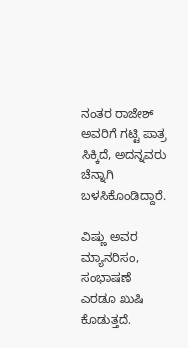ನಂತರ ರಾಜೇಶ್ ಅವರಿಗೆ ಗಟ್ಟಿ ಪಾತ್ರ ಸಿಕ್ಕಿದೆ, ಅದನ್ನವರು ಚೆನ್ನಾಗಿ ಬಳಸಿಕೊಂಡಿದ್ದಾರೆ.

ವಿಷ್ಣು ಅವರ ಮ್ಯಾನರಿಸಂ, ಸಂಭಾಷಣೆ ಎರಡೂ ಖುಷಿ ಕೊಡುತ್ತದೆ.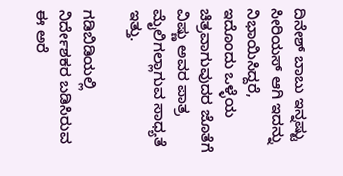ದಿನೇಶ್ ಬಾಬು ಇನ್ನಷ್ಟು ಸೀರಿಯಸ್ ಆಗಿ ಇದನ್ನು ನಿಭಾಯಿಸಿದ್ದರೆ, ಇದೊಂದು ಒಳ್ಳೆಯ ಚಿತ್ರವಾಗುವುದರ ಜೊತೆಗೆ ವಿಷ್ಣು ಅವರ ಪಾತ್ರ ಮೈಲಿಗಲ್ಲಾಗುವ ಸಾಧ್ಯತೆ ಇತ್ತು.

ಗಡಿಬಿಡಿಯಲ್ಲಿ ನಿರ್ದೇಶಕರ ಬಡಿಸಿರುವ ಈ ಅರೆ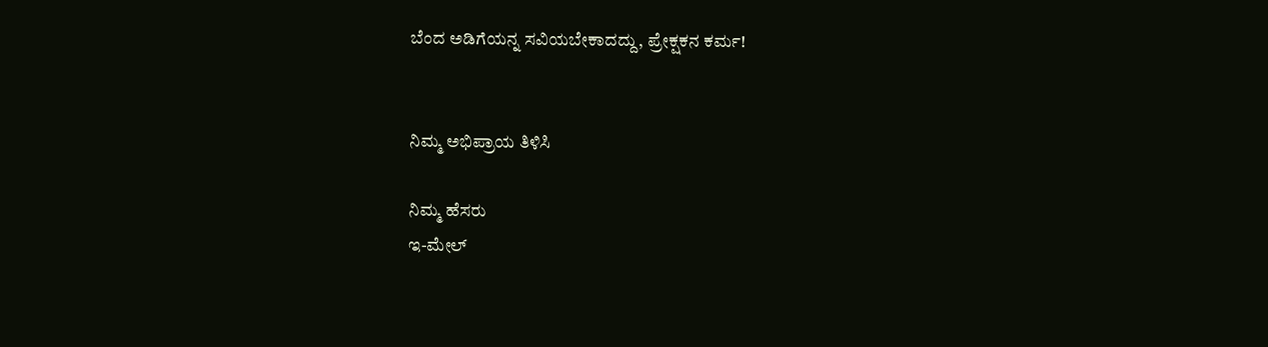ಬೆಂದ ಅಡಿಗೆಯನ್ನ ಸವಿಯಬೇಕಾದದ್ದು, ಪ್ರೇಕ್ಷಕನ ಕರ್ಮ!


ನಿಮ್ಮ ಅಭಿಪ್ರಾಯ ತಿಳಿಸಿ

ನಿಮ್ಮ ಹೆಸರು
ಇ-ಮೇಲ್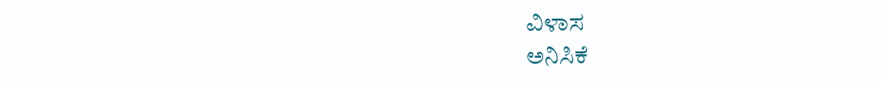ವಿಳಾಸ
ಅನಿಸಿಕೆ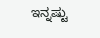ಇನ್ನಷ್ಟು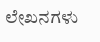ಲೇಖನಗಳು